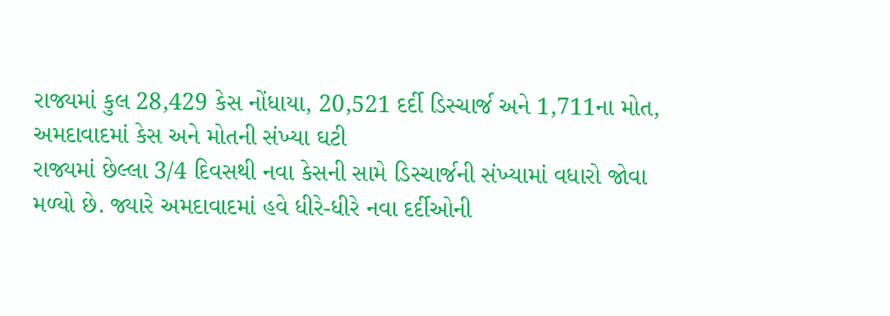રાજ્યમાં કુલ 28,429 કેસ નોંધાયા, 20,521 દર્દી ડિસ્ચાર્જ અને 1,711ના મોત, અમદાવાદમાં કેસ અને મોતની સંખ્યા ઘટી
રાજ્યમાં છેલ્લા 3/4 દિવસથી નવા કેસની સામે ડિસ્ચાર્જની સંખ્યામાં વધારો જોવા મળ્યો છે. જ્યારે અમદાવાદમાં હવે ધીરે-ધીરે નવા દર્દીઓની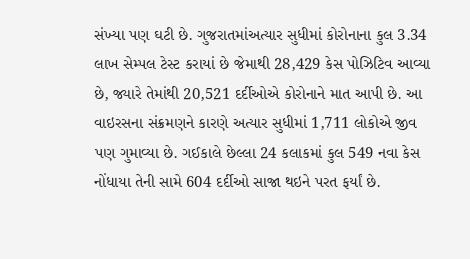સંખ્યા પણ ઘટી છે. ગુજરાતમાંઅત્યાર સુધીમાં કોરોનાના કુલ 3.34 લાખ સેમ્પલ ટેસ્ટ કરાયાં છે જેમાથી 28,429 કેસ પોઝિટિવ આવ્યા છે, જ્યારે તેમાંથી 20,521 દર્દીઓએ કોરોનાને માત આપી છે. આ વાઇરસના સંક્રમણને કારણે અત્યાર સુધીમાં 1,711 લોકોએ જીવ પણ ગુમાવ્યા છે. ગઈકાલે છેલ્લા 24 કલાકમાં કુલ 549 નવા કેસ નોંધાયા તેની સામે 604 દર્દીઓ સાજા થઇને પરત ફર્યાં છે.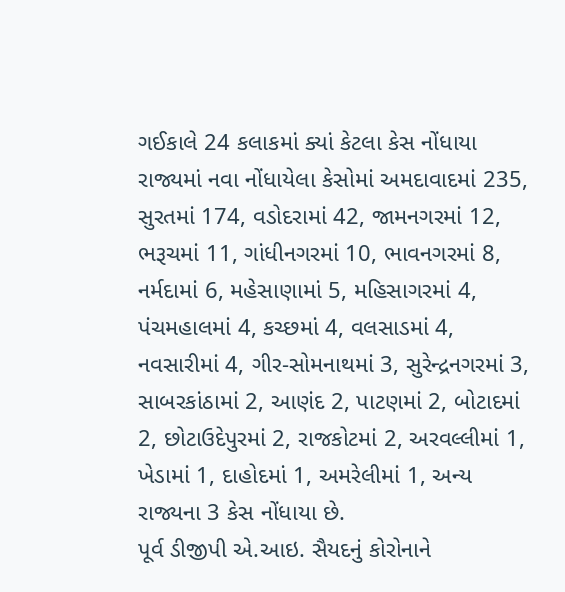ગઈકાલે 24 કલાકમાં ક્યાં કેટલા કેસ નોંધાયા
રાજ્યમાં નવા નોંધાયેલા કેસોમાં અમદાવાદમાં 235, સુરતમાં 174, વડોદરામાં 42, જામનગરમાં 12, ભરૂચમાં 11, ગાંધીનગરમાં 10, ભાવનગરમાં 8, નર્મદામાં 6, મહેસાણામાં 5, મહિસાગરમાં 4, પંચમહાલમાં 4, કચ્છમાં 4, વલસાડમાં 4, નવસારીમાં 4, ગીર-સોમનાથમાં 3, સુરેન્દ્રનગરમાં 3, સાબરકાંઠામાં 2, આણંદ 2, પાટણમાં 2, બોટાદમાં 2, છોટાઉદેપુરમાં 2, રાજકોટમાં 2, અરવલ્લીમાં 1, ખેડામાં 1, દાહોદમાં 1, અમરેલીમાં 1, અન્ય રાજ્યના 3 કેસ નોંધાયા છે.
પૂર્વ ડીજીપી એ.આઇ. સૈયદનું કોરોનાને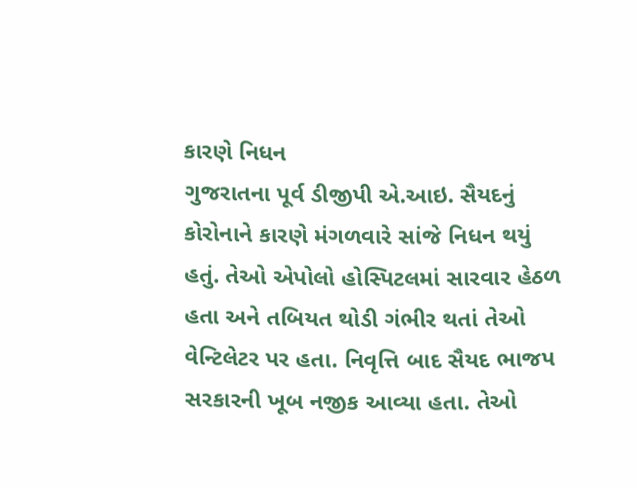કારણે નિધન
ગુજરાતના પૂર્વ ડીજીપી એ.આઇ. સૈયદનું કોરોનાને કારણે મંગળવારે સાંજે નિધન થયું હતું. તેઓ એપોલો હોસ્પિટલમાં સારવાર હેઠળ હતા અને તબિયત થોડી ગંભીર થતાં તેઓ વેન્ટિલેટર પર હતા. નિવૃત્તિ બાદ સૈયદ ભાજપ સરકારની ખૂબ નજીક આવ્યા હતા. તેઓ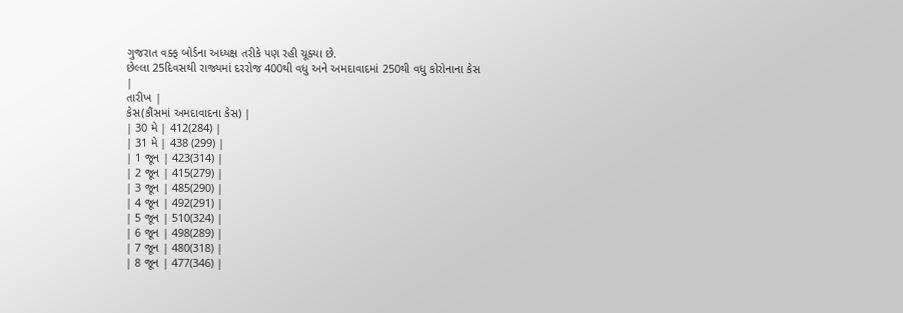ગુજરાત વક્ફ બોર્ડના અધ્યક્ષ તરીકે પણ રહી ચૂક્યા છે.
છેલ્લા 25દિવસથી રાજ્યમાં દરરોજ 400થી વધુ અને અમદાવાદમાં 250થી વધુ કોરોનાના કેસ
|
તારીખ |
કેસ(કૌંસમાં અમદાવાદના કેસ) |
| 30 મે | 412(284) |
| 31 મે | 438 (299) |
| 1 જૂન | 423(314) |
| 2 જૂન | 415(279) |
| 3 જૂન | 485(290) |
| 4 જૂન | 492(291) |
| 5 જૂન | 510(324) |
| 6 જૂન | 498(289) |
| 7 જૂન | 480(318) |
| 8 જૂન | 477(346) |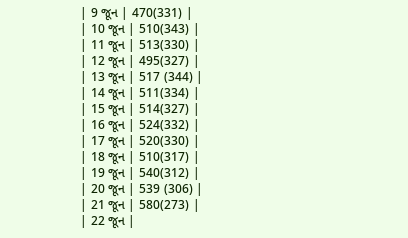| 9 જૂન | 470(331) |
| 10 જૂન | 510(343) |
| 11 જૂન | 513(330) |
| 12 જૂન | 495(327) |
| 13 જૂન | 517 (344) |
| 14 જૂન | 511(334) |
| 15 જૂન | 514(327) |
| 16 જૂન | 524(332) |
| 17 જૂન | 520(330) |
| 18 જૂન | 510(317) |
| 19 જૂન | 540(312) |
| 20 જૂન | 539 (306) |
| 21 જૂન | 580(273) |
| 22 જૂન |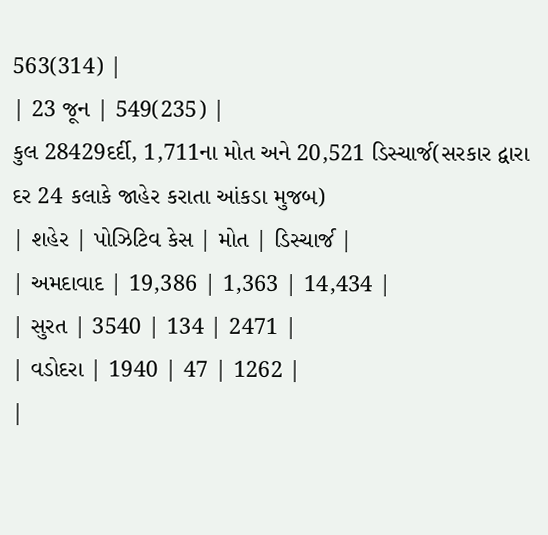563(314) |
| 23 જૂન | 549(235) |
કુલ 28429દર્દી, 1,711ના મોત અને 20,521 ડિસ્ચાર્જ(સરકાર દ્વારા દર 24 કલાકે જાહેર કરાતા આંકડા મુજબ)
| શહેર | પોઝિટિવ કેસ | મોત | ડિસ્ચાર્જ |
| અમદાવાદ | 19,386 | 1,363 | 14,434 |
| સુરત | 3540 | 134 | 2471 |
| વડોદરા | 1940 | 47 | 1262 |
|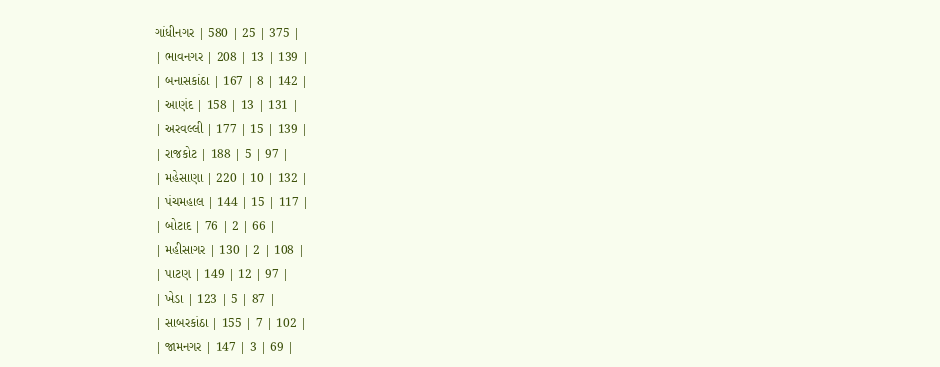ગાંધીનગર | 580 | 25 | 375 |
| ભાવનગર | 208 | 13 | 139 |
| બનાસકાંઠા | 167 | 8 | 142 |
| આણંદ | 158 | 13 | 131 |
| અરવલ્લી | 177 | 15 | 139 |
| રાજકોટ | 188 | 5 | 97 |
| મહેસાણા | 220 | 10 | 132 |
| પંચમહાલ | 144 | 15 | 117 |
| બોટાદ | 76 | 2 | 66 |
| મહીસાગર | 130 | 2 | 108 |
| પાટણ | 149 | 12 | 97 |
| ખેડા | 123 | 5 | 87 |
| સાબરકાંઠા | 155 | 7 | 102 |
| જામનગર | 147 | 3 | 69 |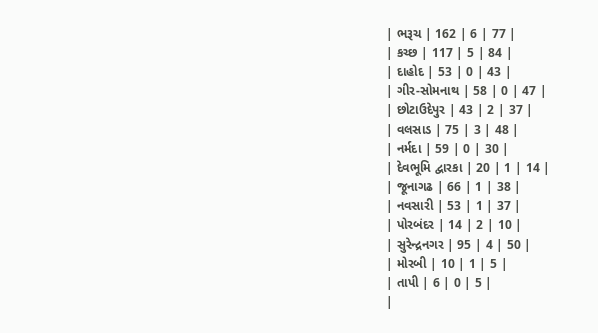| ભરૂચ | 162 | 6 | 77 |
| કચ્છ | 117 | 5 | 84 |
| દાહોદ | 53 | 0 | 43 |
| ગીર-સોમનાથ | 58 | 0 | 47 |
| છોટાઉદેપુર | 43 | 2 | 37 |
| વલસાડ | 75 | 3 | 48 |
| નર્મદા | 59 | 0 | 30 |
| દેવભૂમિ દ્વારકા | 20 | 1 | 14 |
| જૂનાગઢ | 66 | 1 | 38 |
| નવસારી | 53 | 1 | 37 |
| પોરબંદર | 14 | 2 | 10 |
| સુરેન્દ્રનગર | 95 | 4 | 50 |
| મોરબી | 10 | 1 | 5 |
| તાપી | 6 | 0 | 5 |
|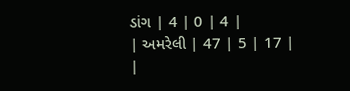ડાંગ | 4 | 0 | 4 |
| અમરેલી | 47 | 5 | 17 |
|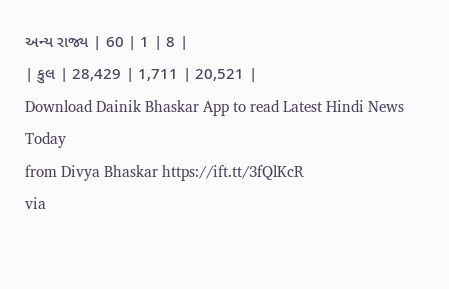અન્ય રાજ્ય | 60 | 1 | 8 |
| કુલ | 28,429 | 1,711 | 20,521 |
Download Dainik Bhaskar App to read Latest Hindi News Today
from Divya Bhaskar https://ift.tt/3fQlKcR
via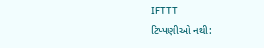IFTTT
ટિપ્પણીઓ નથી: